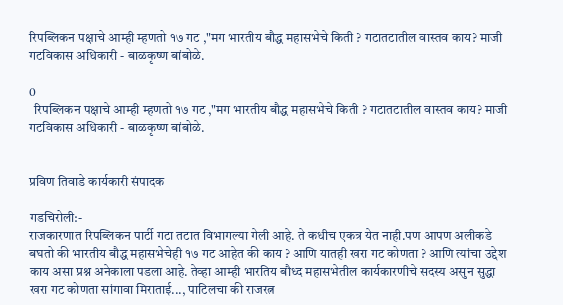रिपब्लिकन पक्षाचे आम्ही म्हणतो १७ गट ,"मग भारतीय बौद्ध महासभेचे किती ? गटातटातील वास्तव काय? माजी गटविकास अधिकारी - बाळकृष्ण बांबोळे.

0
  रिपब्लिकन पक्षाचे आम्ही म्हणतो १७ गट ,"मग भारतीय बौद्ध महासभेचे किती ? गटातटातील वास्तव काय? माजी गटविकास अधिकारी - बाळकृष्ण बांबोळे.


प्रविण तिवाडे कार्यकारी संपादक

गडचिरोली:-
राजकारणात रिपब्लिकन पार्टी गटा तटात विभागल्या गेली आहे. ते कधीच एकत्र येत नाही.पण आपण अलीकडे बघतो की भारतीय बौद्ध महासभेचेही १७ गट आहेत की काय ? आणि यातही खरा गट कोणता ? आणि त्यांचा उद्देश काय असा प्रश्न अनेकाला पडला आहे. तेव्हा आम्ही भारतिय बौध्द महासभेतील कार्यकारणीचे सदस्य असुन सुद्धा खरा गट कोणता सांगावा मिराताई..., पाटिलचा की राजरत्न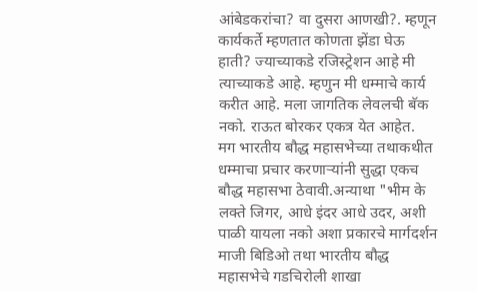आंबेडकरांचा? वा दुसरा आणखी?. म्हणून कार्यकर्ते म्हणतात कोणता झेंडा घेऊ हाती? ज्याच्याकडे रजिस्ट्रेशन आहे मी त्याच्याकडे आहे. म्हणुन मी धम्माचे कार्य करीत आहे. मला जागतिक लेवलची बॅक नको. राऊत बोरकर एकत्र येत आहेत.
मग भारतीय बौद्ध महासभेच्या तथाकथीत धम्माचा प्रचार करणाऱ्यांनी सुद्धा एकच बौद्ध महासभा ठेवावी.अन्याथा "भीम के लक्ते जिगर, आधे इंदर आधे उदर, अशी पाळी यायला नको अशा प्रकारचे मार्गदर्शन माजी बिडिओ तथा भारतीय बौद्ध महासभेचे गडचिरोली शाखा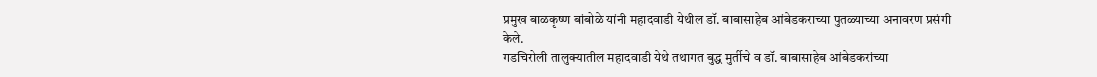प्रमुख बाळकृष्ण बांबोळे यांनी महादवाडी येथील डॉ. बाबासाहेब आंबेडकराच्या पुतळ्याच्या अनावरण प्रसंगी केले.
गडचिरोली तालुक्यातील महादवाडी येथे तथागत बुद्ध मुर्तीचे व डॉ. बाबासाहेब आंबेडकरांच्या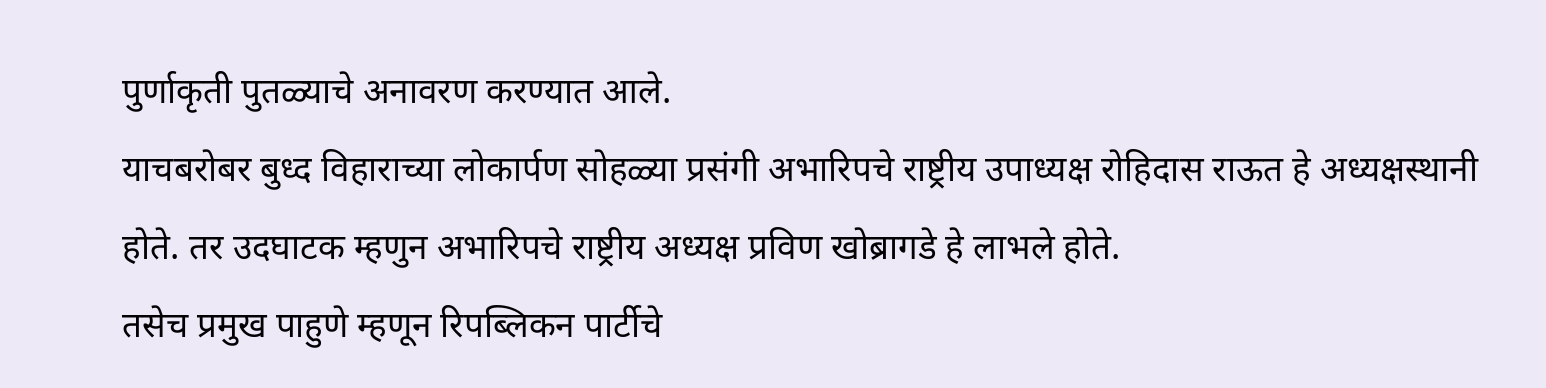पुर्णाकृती पुतळ्याचे अनावरण करण्यात आले.
याचबरोबर बुध्द विहाराच्या लोकार्पण सोहळ्या प्रसंगी अभारिपचे राष्ट्रीय उपाध्यक्ष रोहिदास राऊत हे अध्यक्षस्थानी होते. तर उदघाटक म्हणुन अभारिपचे राष्ट्रीय अध्यक्ष प्रविण खोब्रागडे हे लाभले होते.
तसेच प्रमुख पाहुणे म्हणून रिपब्लिकन पार्टीचे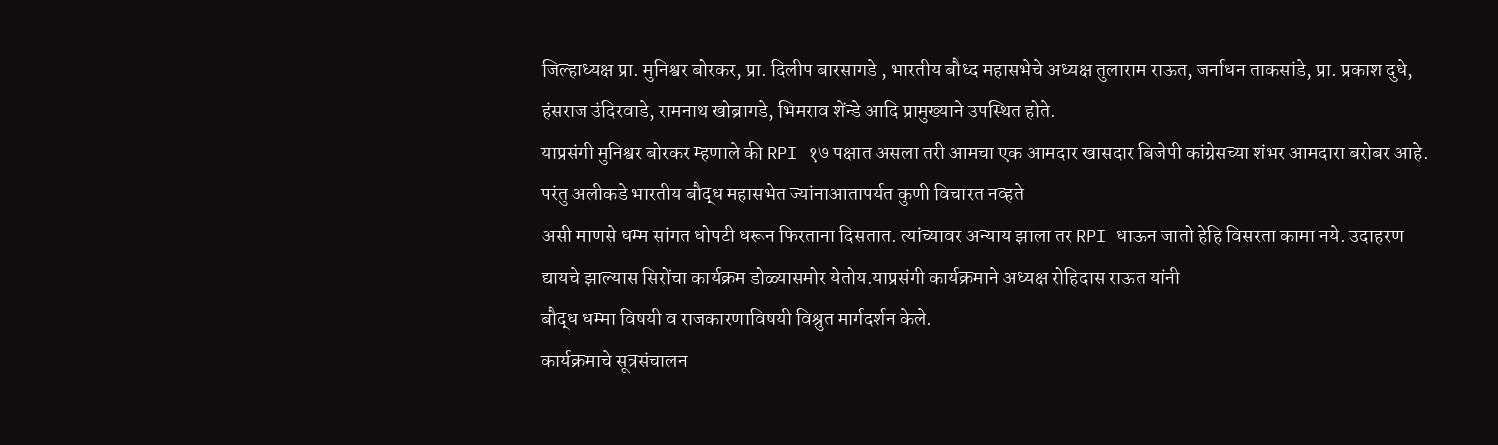जिल्हाध्यक्ष प्रा. मुनिश्वर बोरकर, प्रा. दिलीप बारसागडे , भारतीय बौध्द महासभेचे अध्यक्ष तुलाराम राऊत, जर्नाधन ताकसांडे, प्रा. प्रकाश दुधे, हंसराज उंदिरवाडे, रामनाथ खोब्रागडे, भिमराव शेंन्डे आदि प्रामुख्याने उपस्थित होते.
याप्रसंगी मुनिश्वर बोरकर म्हणाले की RPI १७ पक्षात असला तरी आमचा एक आमदार खासदार बिजेपी कांग्रेसच्या शंभर आमदारा बरोबर आहे.
परंतु अलीकडे भारतीय बौद्ध महासभेत ज्यांनाआतापर्यत कुणी विचारत नव्हते
असी माणसे धम्म सांगत धोपटी धरून फिरताना दिसतात. त्यांच्यावर अन्याय झाला तर RPI धाऊन जातो हेहि विसरता कामा नये. उदाहरण द्यायचे झाल्यास सिरोंचा कार्यक्रम डोळ्यासमोर येतोय.याप्रसंगी कार्यक्रमाने अध्यक्ष रोहिदास राऊत यांनी
बौद्ध धम्मा विषयी व राजकारणाविषयी विश्रुत मार्गदर्शन केले.
कार्यक्रमाचे सूत्रसंचालन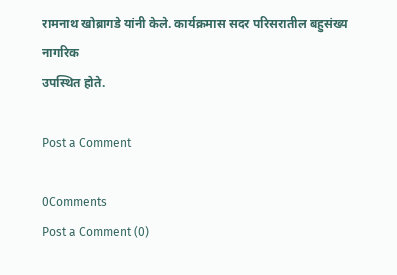रामनाथ खोब्रागडे यांनी केले. कार्यक्रमास सदर परिसरातील बहुसंख्य नागरिक
उपस्थित होते.

Post a Comment

0Comments
Post a Comment (0)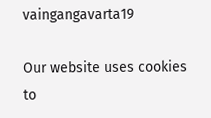vaingangavarta19

Our website uses cookies to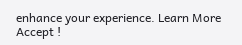enhance your experience. Learn More
Accept !